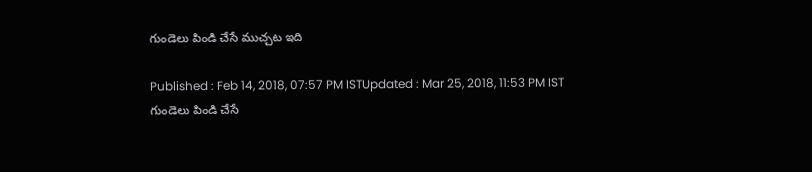గుండెలు పిండి చేసే ముచ్చట ఇది

Published : Feb 14, 2018, 07:57 PM ISTUpdated : Mar 25, 2018, 11:53 PM IST
గుండెలు పిండి చేసే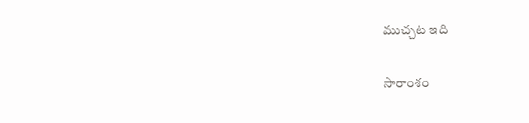ముచ్చట ఇది

సారాంశం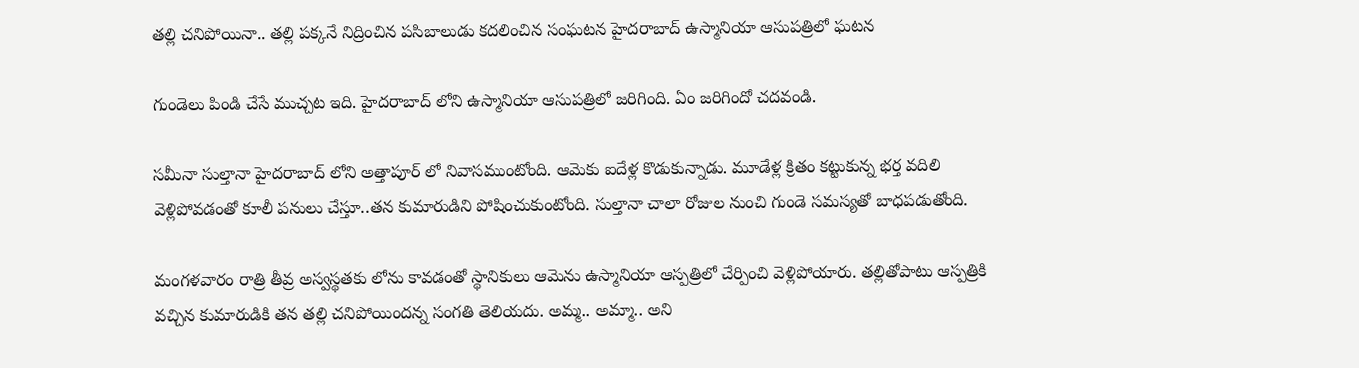తల్లి చనిపోయినా.. తల్లి పక్కనే నిద్రించిన పసిబాలుడు కదలించిన సంఘటన హైదరాబాద్ ఉస్మానియా ఆసుపత్రిలో ఘటన

గుండెలు పిండి చేసే ముచ్చట ఇది. హైదరాబాద్ లోని ఉస్మానియా ఆసుపత్రిలో జరిగింది. ఏం జరిగిందో చదవండి.

సమీనా సుల్తానా హైదరాబాద్ లోని అత్తాపూర్ లో నివాసముంటోంది. ఆమెకు ఐదేళ్ల కొడుకున్నాడు. మూడేళ్ల క్రితం కట్టుకున్న భర్త వదిలి వెళ్లిపోవడంతో కూలీ పనులు చేస్తూ..తన కుమారుడిని పోషించుకుంటోంది. సుల్తానా చాలా రోజుల నుంచి గుండె సమస్యతో బాధపడుతోంది.

మంగళవారం రాత్రి తీవ్ర అస్వస్థతకు లోను కావడంతో స్థానికులు ఆమెను ఉస్మానియా ఆస్పత్రిలో చేర్పించి వెళ్లిపోయారు. తల్లితోపాటు ఆస్పత్రికి వచ్చిన కుమారుడికి తన తల్లి చనిపోయిందన్న సంగతి తెలియదు. అమ్మ.. అమ్మా.. అని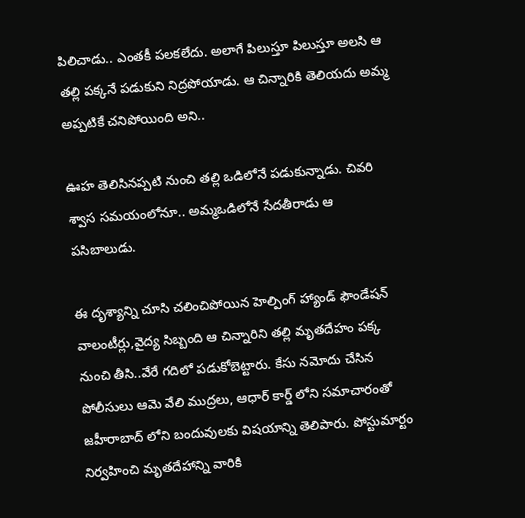పిలిచాడు.. ఎంతకీ పలకలేదు. అలాగే పిలుస్తూ పిలుస్తూ అలసి ఆ తల్లి పక్కనే పడుకుని నిద్రపోయాడు. ఆ చిన్నారికి తెలియదు అమ్మ అప్పటికే చనిపోయింది అని..

ఊహ తెలిసినప్పటి నుంచి తల్లి ఒడిలోనే పడుకున్నాడు. చివరి శ్వాస సమయంలోనూ.. అమ్మఒడిలోనే సేదతీరాడు ఆ  పసిబాలుడు.

ఈ దృశ్యాన్ని చూసి చలించిపోయిన హెల్పింగ్ హ్యాండ్ ఫౌండేషన్ వాలంటీర్లు,వైద్య సిబ్బంది ఆ చిన్నారిని తల్లి మృతదేహం పక్క నుంచి తీసి..వేరే గదిలో పడుకోబెట్టారు. కేసు నమోదు చేసిన పోలీసులు ఆమె వేలి ముద్రలు, ఆధార్ కార్డ్ లోని సమాచారంతో జహీరాబాద్ లోని బందువులకు విషయాన్ని తెలిపారు. పోస్టుమార్టం నిర్వహించి మృతదేహాన్ని వారికి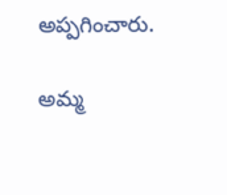అప్పగించారు.

అమ్మ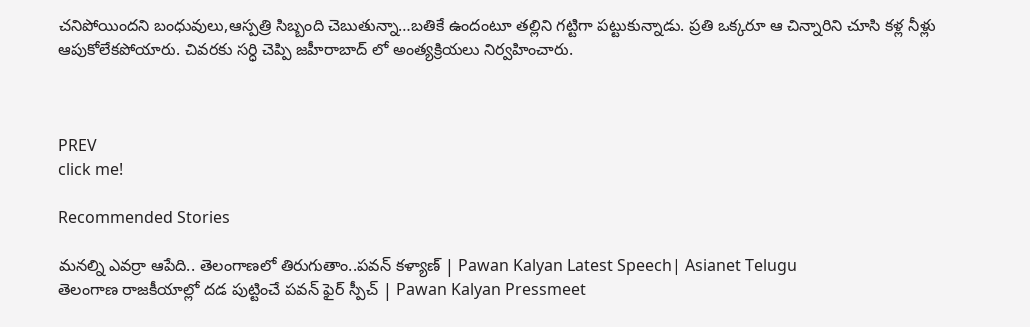చనిపోయిందని బంధువులు,ఆస్పత్రి సిబ్బంది చెబుతున్నా…బతికే ఉందంటూ తల్లిని గట్టిగా పట్టుకున్నాడు. ప్రతి ఒక్కరూ ఆ చిన్నారిని చూసి కళ్ల నీళ్లు ఆపుకోలేకపోయారు. చివరకు సర్ధి చెప్పి జహీరాబాద్ లో అంత్యక్రియలు నిర్వహించారు.



PREV
click me!

Recommended Stories

మనల్ని ఎవర్రా ఆపేది.. తెలంగాణలో తిరుగుతాం..పవన్ కళ్యాణ్ | Pawan Kalyan Latest Speech| Asianet Telugu
తెలంగాణ రాజకీయాల్లో దడ పుట్టించే పవన్ ఫైర్ స్పీచ్ | Pawan Kalyan Pressmeet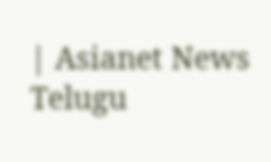| Asianet News Telugu